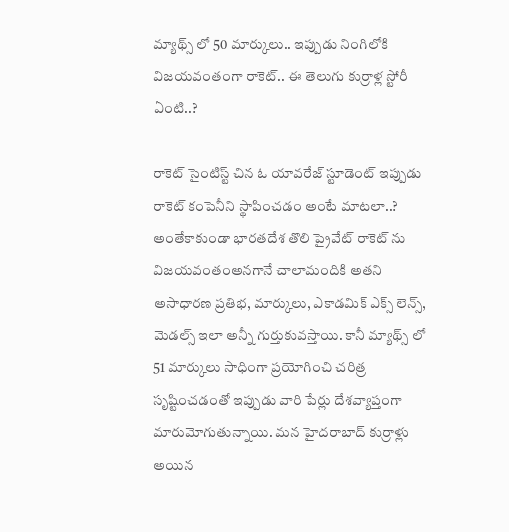మ్యాథ్స్ లో 50 మార్కులు.. ఇప్పుడు నింగిలోకి విజయవంతంగా రాకెట్.. ఈ తెలుగు కుర్రాళ్ల స్టోరీ ఏంటి..?

రాకెట్ సైంటిస్ట్ చిన ఓ యావరేజ్ స్టూడెంట్ ఇప్పుడు రాకెట్ కంపెనీని స్థాపించడం అంటే మాటలా..? అంతేకాకుండా భారతదేశ తొలి ప్రైవేట్ రాకెట్ ను విజయవంతంఅనగానే చాలామందికి అతని అసాధారణ ప్రతిభ, మార్కులు, ఎకాడమిక్ ఎక్స్ లెన్స్, మెడల్స్ ఇలా అన్నీ గుర్తుకువస్తాయి. కానీ మ్యాథ్స్ లో 51 మార్కులు సాధింగా ప్రయోగించి చరిత్ర సృష్టించడంతో ఇప్పుడు వారి పేర్లు దేశవ్యాప్తంగా మారుమోగుతున్నాయి. మన హైదరాబాద్ కుర్రాళ్లు అయిన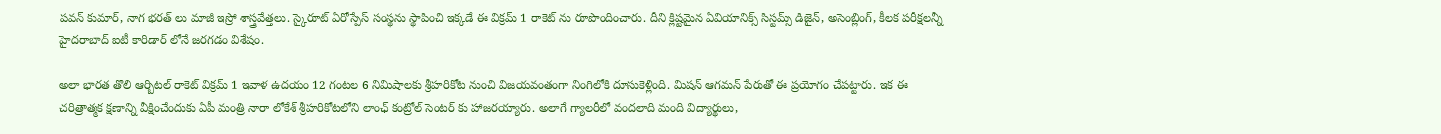పవన్ కుమార్, నాగ భరత్ లు మాజీ ఇస్రో శాస్త్రవేత్తలు. స్కైరూట్ ఏరోస్పేస్ సంస్థను స్థాపించి ఇక్కడే ఈ విక్రమ్ 1 రాకెట్ ను రూపొందించారు. దీని క్లిష్టమైన ఏవియానిక్స్ సిస్టమ్స్ డిజైన్, అసెంబ్లింగ్, కీలక పరీక్షలన్నీ హైదరాబాద్ ఐటీ కారిడార్ లోనే జరగడం విశేషం.

అలా భారత తొలి ఆర్బిటల్ రాకెట్ విక్రమ్ 1 ఇవాళ ఉదయం 12 గంటల 6 నిమిషాలకు శ్రీహరికోట నుంచి విజయవంతంగా నింగిలోకి దూసుకెళ్లింది. మిషన్ ఆగమన్ పేరుతో ఈ ప్రయోగం చేపట్టారు. ఇక ఈ చరిత్రాత్మక క్షణాన్ని వీక్షించేందుకు ఏపీ మంత్రి నారా లోకేశ్ శ్రీహరికోటలోని లాంఛ్ కంట్రోల్ సెంటర్‌ కు హాజరయ్యారు. అలాగే గ్యాలరీలో వందలాది మంది విద్యార్థులు,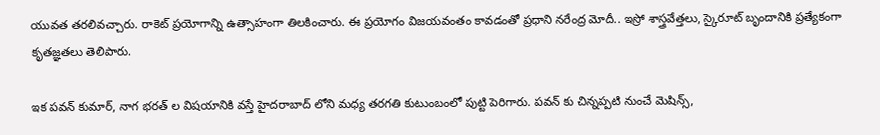యువత తరలివచ్చారు. రాకెట్ ప్రయోగాన్ని ఉత్సాహంగా తిలకించారు. ఈ ప్రయోగం విజయవంతం కావడంతో ప్రధాని నరేంద్ర మోదీ.. ఇస్రో శాస్త్రవేత్తలు, స్కైరూట్ బృందానికి ప్రత్యేకంగా కృతజ్ఞతలు తెలిపారు.

ఇక పవన్ కుమార్, నాగ భరత్ ల విషయానికి వస్తే హైదరాబాద్ లోని మధ్య తరగతి కుటుంబంలో పుట్టి పెరిగారు. పవన్ కు చిన్నప్పటి నుంచే మెషిన్స్,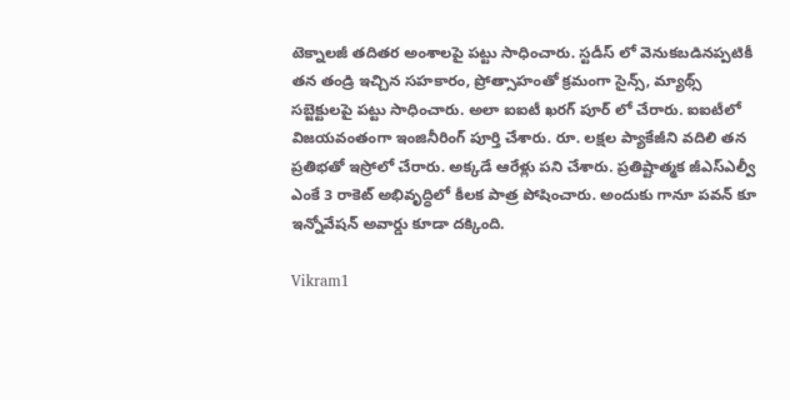టెక్నాలజీ తదితర అంశాలపై పట్టు సాధించారు. స్టడీస్ లో వెనుకబడినప్పటికీ తన తండ్రి ఇచ్చిన సహకారం, ప్రోత్సాహంతో క్రమంగా సైన్స్, మ్యాథ్స్ సబ్జెక్టులపై పట్టు సాధించారు. అలా ఐఐటీ ఖరగ్ పూర్ లో చేరారు. ఐఐటీలో విజయవంతంగా ఇంజినీరింగ్ పూర్తి చేశారు. రూ. లక్షల ప్యాకేజీని వదిలి తన ప్రతిభతో ఇస్రోలో చేరారు. అక్కడే ఆరేళ్లు పని చేశారు. ప్రతిష్టాత్మక జీఎస్ఎల్వీ ఎంకే 3 రాకెట్ అభివృద్ధిలో కీలక పాత్ర పోషించారు. అందుకు గానూ పవన్ కూ ఇన్నోవేషన్ అవార్డు కూడా దక్కింది.

Vikram1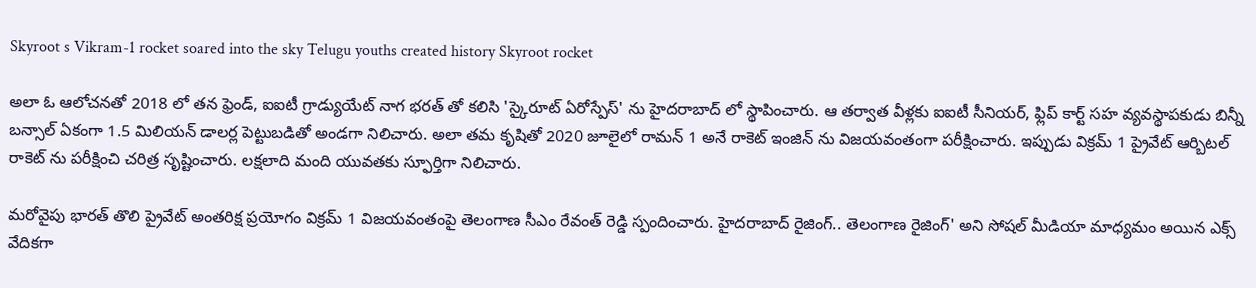Skyroot s Vikram-1 rocket soared into the sky Telugu youths created history Skyroot rocket

అలా ఓ ఆలోచనతో 2018 లో తన ఫ్రెండ్, ఐఐటీ గ్రాడ్యుయేట్ నాగ భరత్ తో కలిసి 'స్కైరూట్ ఏరోస్పేస్' ను హైదరాబాద్‌ లో స్థాపించారు. ఆ తర్వాత వీళ్లకు ఐఐటీ సీనియర్, ఫ్లిప్ కార్ట్ సహ వ్యవస్థాపకుడు బిన్నీ బన్సాల్ ఏకంగా 1.5 మిలియన్ డాలర్ల పెట్టుబడితో అండగా నిలిచారు. అలా తమ కృషితో 2020 జూలైలో రామన్ 1 అనే రాకెట్ ఇంజిన్ ను విజయవంతంగా పరీక్షించారు. ఇప్పుడు విక్రమ్ 1 ప్రైవేట్ ఆర్బిటల్ రాకెట్ ను పరీక్షించి చరిత్ర సృష్టించారు. లక్షలాది మంది యువతకు స్ఫూర్తిగా నిలిచారు.

మరోవైపు భారత్ తొలి ప్రైవేట్ అంతరిక్ష ప్రయోగం విక్రమ్ 1 విజయవంతంపై తెలంగాణ సీఎం రేవంత్ రెడ్డి స్పందించారు. హైదరాబాద్ రైజింగ్.. తెలంగాణ రైజింగ్' అని సోషల్ మీడియా మాధ్యమం అయిన ఎక్స్ వేదికగా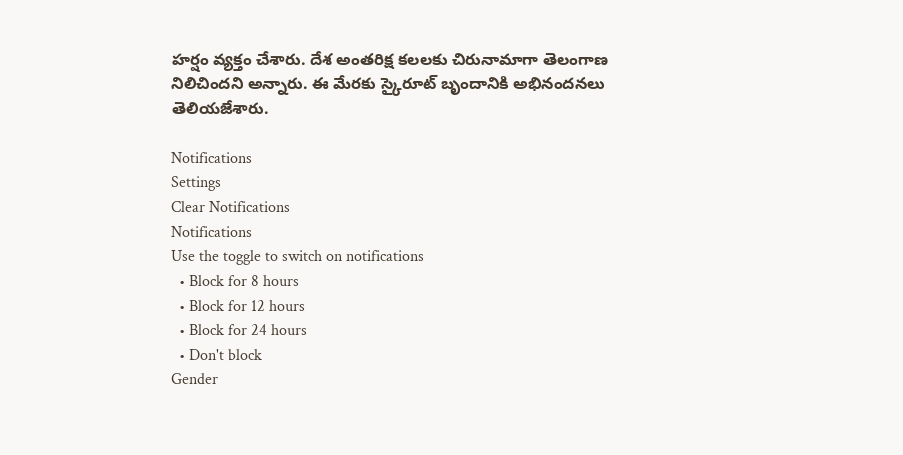హర్షం వ్యక్తం చేశారు. దేశ అంతరిక్ష కలలకు చిరునామాగా తెలంగాణ నిలిచిందని అన్నారు. ఈ మేరకు స్కైరూట్ బృందానికి అభినందనలు తెలియజేశారు.

Notifications
Settings
Clear Notifications
Notifications
Use the toggle to switch on notifications
  • Block for 8 hours
  • Block for 12 hours
  • Block for 24 hours
  • Don't block
Gender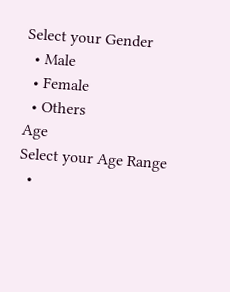Select your Gender
  • Male
  • Female
  • Others
Age
Select your Age Range
  •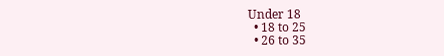Under 18
  • 18 to 25
  • 26 to 35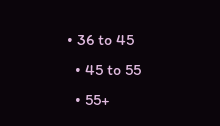• 36 to 45
  • 45 to 55
  • 55+